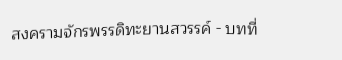สงครามจักรพรรดิทะยานสวรรค์ - บทที่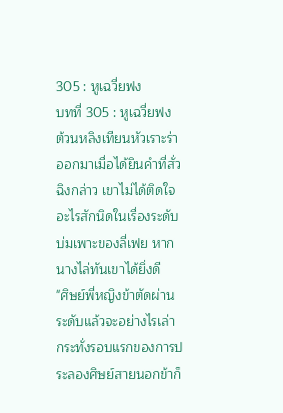305 : หูเฉวี่ยฟง
บทที่ 305 : หูเฉวี่ยฟง
ต้วนหลิงเทียนหัวเราะร่าออกมาเมื่อได้ยินคำที่สั่วฉิงกล่าว เขาไม่ได้ติดใจอะไรสักนิดในเรื่องระดับบ่มเพาะของลี่เฟย หากนางไล่ทันเขาได้ยิ่งดี
"ศิษย์พี่หญิงข้าตัดผ่านระดับแล้วจะอย่างไรเล่า กระทั่งรอบแรกของการประลองศิษย์สายนอกข้าก็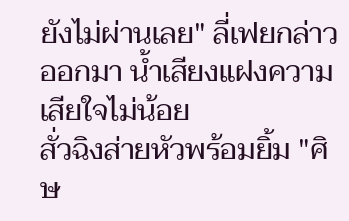ยังไม่ผ่านเลย" ลี่เฟยกล่าวออกมา น้ำเสียงแฝงความเสียใจไม่น้อย
สั่วฉิงส่ายหัวพร้อมยิ้ม "ศิษ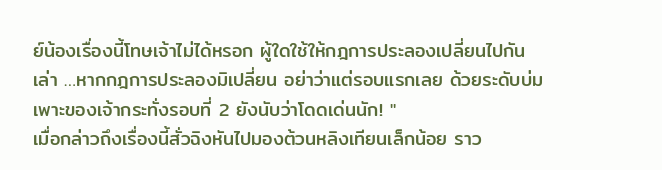ย์น้องเรื่องนี้โทษเจ้าไม่ได้หรอก ผู้ใดใช้ให้กฎการประลองเปลี่ยนไปกันเล่า …หากกฎการประลองมิเปลี่ยน อย่าว่าแต่รอบแรกเลย ด้วยระดับบ่มเพาะของเจ้ากระทั่งรอบที่ 2 ยังนับว่าโดดเด่นนัก! "
เมื่อกล่าวถึงเรื่องนี้สั่วฉิงหันไปมองต้วนหลิงเทียนเล็กน้อย ราว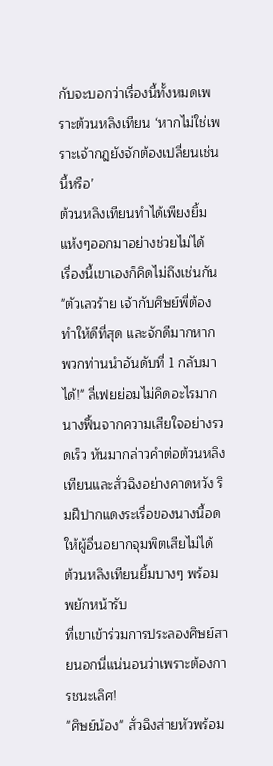กับจะบอกว่าเรื่องนี้ทั้งหมดเพราะต้วนหลิงเทียน ‘หากไม่ใช่เพราะเจ้ากฎยังจักต้องเปลี่ยนเช่นนี้หรือ’
ต้วนหลิงเทียนทำได้เพียงยิ้มแห้งๆออกมาอย่างช่วยไม่ได้
เรื่องนี้เขาเองก็คิดไม่ถึงเช่นกัน
"ตัวเลวร้าย เจ้ากับศิษย์พี่ต้องทำให้ดีที่สุด และจักดีมากหากพวกท่านนำอันดับที่ 1 กลับมาได้!" ลี่เฟยย่อมไม่คิดอะไรมากนางฟื้นจากความเสียใจอย่างรวดเร็ว หันมากล่าวคำต่อต้วนหลิงเทียนและสั่วฉิงอย่างคาดหวัง ริมฝีปากแดงระเรื่อของนางนี้อดให้ผู้อื่นอยากจุมพิตเสียไม่ได้
ต้วนหลิงเทียนยิ้มบางๆ พร้อมพยักหน้ารับ
ที่เขาเข้าร่วมการประลองศิษย์สายนอกนี่แน่นอนว่าเพราะต้องการชนะเลิศ!
"ศิษย์น้อง" สั่วฉิงส่ายหัวพร้อม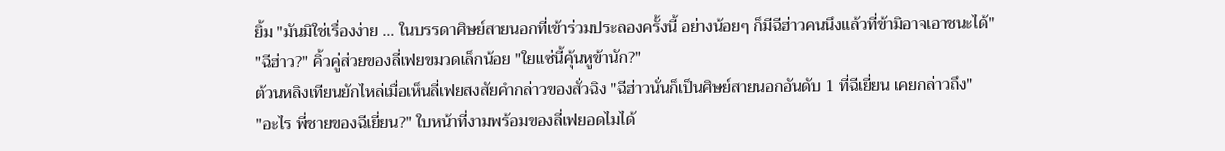ยิ้ม "มันมิใช่เรื่องง่าย … ในบรรดาศิษย์สายนอกที่เข้าร่วมประลองครั้งนี้ อย่างน้อยๆ ก็มีฉีฮ่าวคนนึงแล้วที่ข้ามิอาจเอาชนะได้"
"ฉีฮ่าว?" คิ้วคู่ส่วยของลี่เฟยขมวดเล็กน้อย "ใยแซ่นี้คุ้นหูข้านัก?"
ต้วนหลิงเทียนยักไหล่เมื่อเห็นลี่เฟยสงสัยคำกล่าวของสั่วฉิง "ฉีฮ่าวนั่นก็เป็นศิษย์สายนอกอันดับ 1 ที่ฉีเยี่ยน เคยกล่าวถึง"
"อะไร พี่ชายของฉีเยี่ยน?" ใบหน้าที่งามพร้อมของลี่เฟยอดไมได้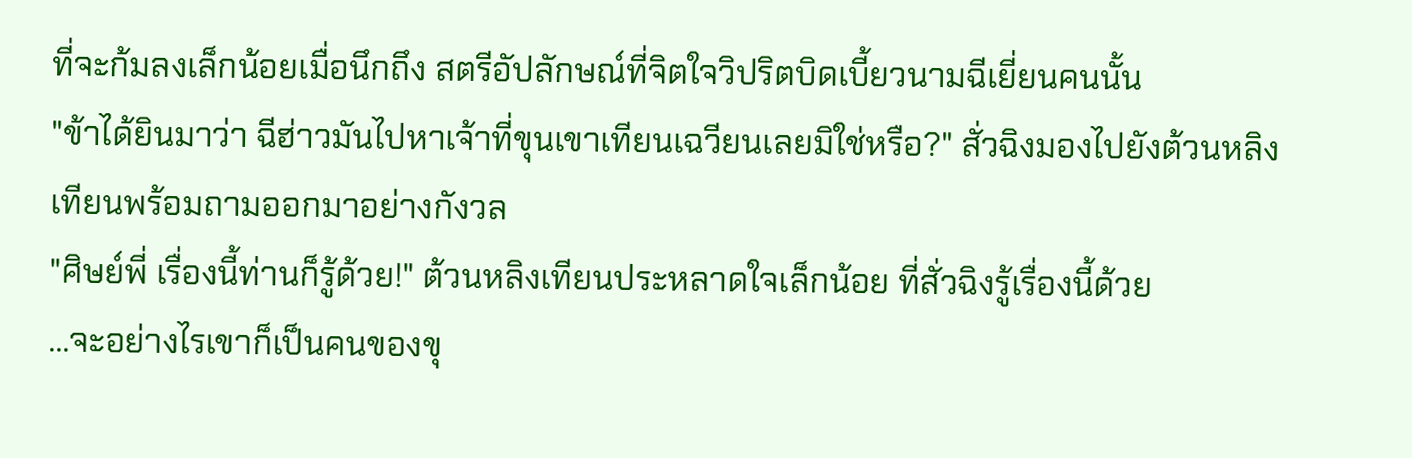ที่จะก้มลงเล็กน้อยเมื่อนึกถึง สตรีอัปลักษณ์ที่จิตใจวิปริตบิดเบี้ยวนามฉีเยี่ยนคนนั้น
"ข้าได้ยินมาว่า ฉีฮ่าวมันไปหาเจ้าที่ขุนเขาเทียนเฉวียนเลยมิใช่หรือ?" สั่วฉิงมองไปยังต้วนหลิงเทียนพร้อมถามออกมาอย่างกังวล
"ศิษย์พี่ เรื่องนี้ท่านก็รู้ด้วย!" ต้วนหลิงเทียนประหลาดใจเล็กน้อย ที่สั่วฉิงรู้เรื่องนี้ด้วย
…จะอย่างไรเขาก็เป็นคนของขุ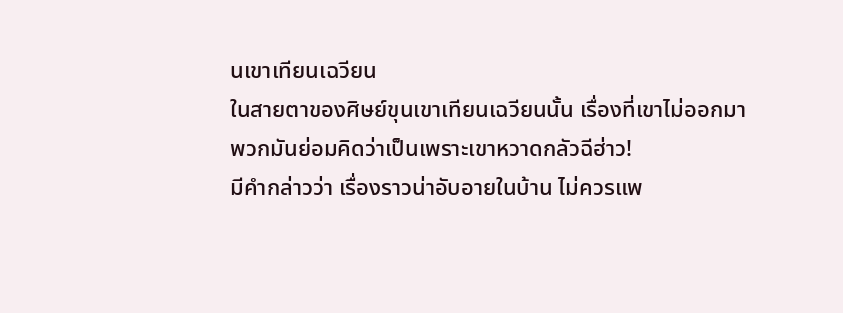นเขาเทียนเฉวียน
ในสายตาของศิษย์ขุนเขาเทียนเฉวียนนั้น เรื่องที่เขาไม่ออกมา พวกมันย่อมคิดว่าเป็นเพราะเขาหวาดกลัวฉีฮ่าว!
มีคำกล่าวว่า เรื่องราวน่าอับอายในบ้าน ไม่ควรแพ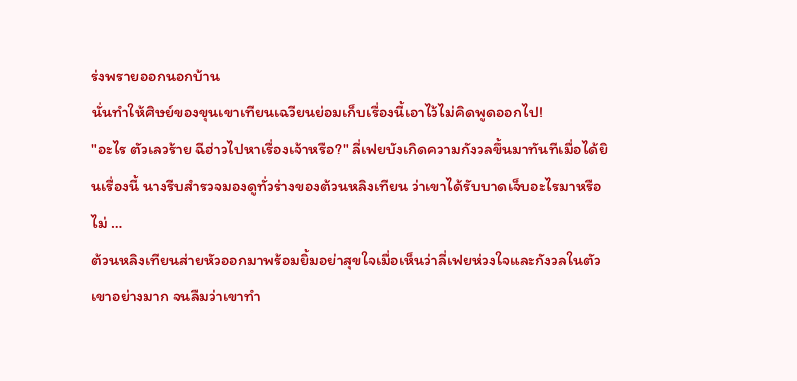ร่งพรายออกนอกบ้าน
นั่นทำให้ศิษย์ของขุนเขาเทียนเฉวียนย่อมเก็บเรื่องนี้เอาไว้ไม่คิดพูดออกไป!
"อะไร ตัวเลวร้าย ฉีฮ่าวไปหาเรื่องเจ้าหรือ?" ลี่เฟยบังเกิดความกังวลขึ้นมาทันทีเมื่อได้ยินเรื่องนี้ นางรีบสำรวจมองดูทั่วร่างของต้วนหลิงเทียน ว่าเขาได้รับบาดเจ็บอะไรมาหรือไม่ …
ต้วนหลิงเทียนส่ายหัวออกมาพร้อมยิ้มอย่าสุขใจเมื่อเห็นว่าลี่เฟยห่วงใจและกังวลในตัวเขาอย่างมาก จนลืมว่าเขาทำ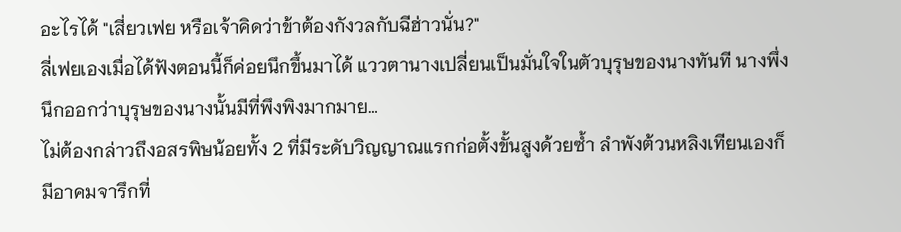อะไรได้ "เสี่ยวเฟย หรือเจ้าคิดว่าข้าต้องกังวลกับฉีฮ่าวนั่น?"
ลี่เฟยเองเมื่อได้ฟังตอนนี้ก็ค่อยนึกขึ้นมาได้ แววตานางเปลี่ยนเป็นมั่นใจในตัวบุรุษของนางทันที นางพึ่งนึกออกว่าบุรุษของนางนั้นมีที่พึงพิงมากมาย…
ไม่ต้องกล่าวถึงอสรพิษน้อยทั้ง 2 ที่มีระดับวิญญาณแรกก่อตั้งขั้นสูงด้วยซ้ำ ลำพังต้วนหลิงเทียนเองก็มีอาคมจารึกที่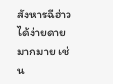สังหารฉีฮ่าวได้ง่ายดายมากมาย เช่น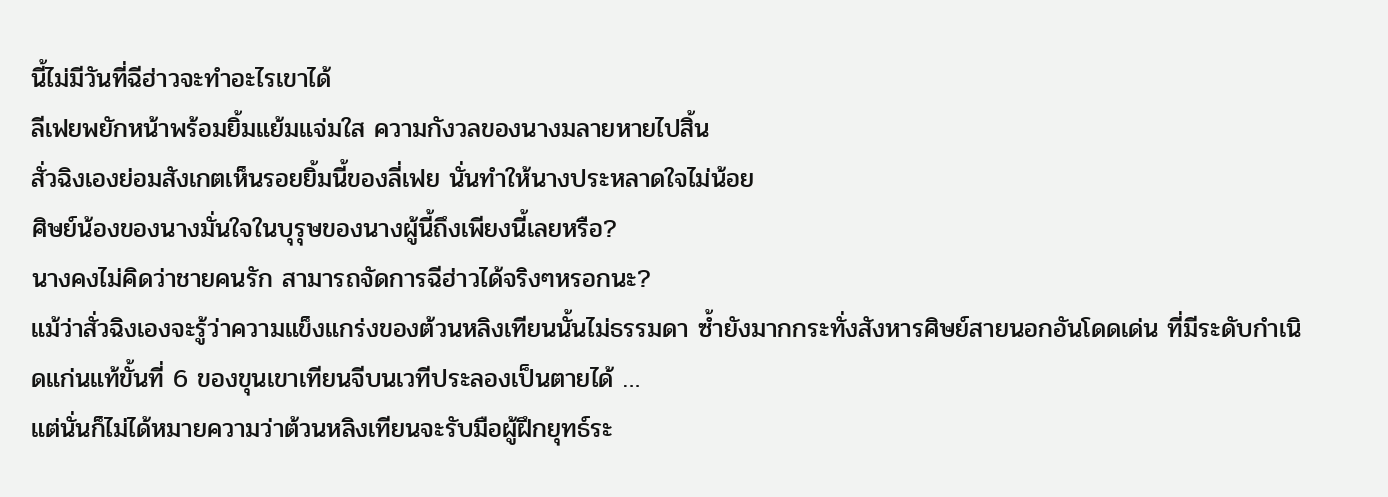นี้ไม่มีวันที่ฉีฮ่าวจะทำอะไรเขาได้
ลีเฟยพยักหน้าพร้อมยิ้มแย้มแจ่มใส ความกังวลของนางมลายหายไปสิ้น
สั่วฉิงเองย่อมสังเกตเห็นรอยยิ้มนี้ของลี่เฟย นั่นทำให้นางประหลาดใจไม่น้อย
ศิษย์น้องของนางมั่นใจในบุรุษของนางผู้นี้ถึงเพียงนี้เลยหรือ?
นางคงไม่คิดว่าชายคนรัก สามารถจัดการฉีฮ่าวได้จริงๆหรอกนะ?
แม้ว่าสั่วฉิงเองจะรู้ว่าความแข็งแกร่งของต้วนหลิงเทียนนั้นไม่ธรรมดา ซ้ำยังมากกระทั่งสังหารศิษย์สายนอกอันโดดเด่น ที่มีระดับกำเนิดแก่นแท้ขั้นที่ 6 ของขุนเขาเทียนจีบนเวทีประลองเป็นตายได้ …
แต่นั่นก็ไม่ได้หมายความว่าต้วนหลิงเทียนจะรับมือผู้ฝึกยุทธ์ระ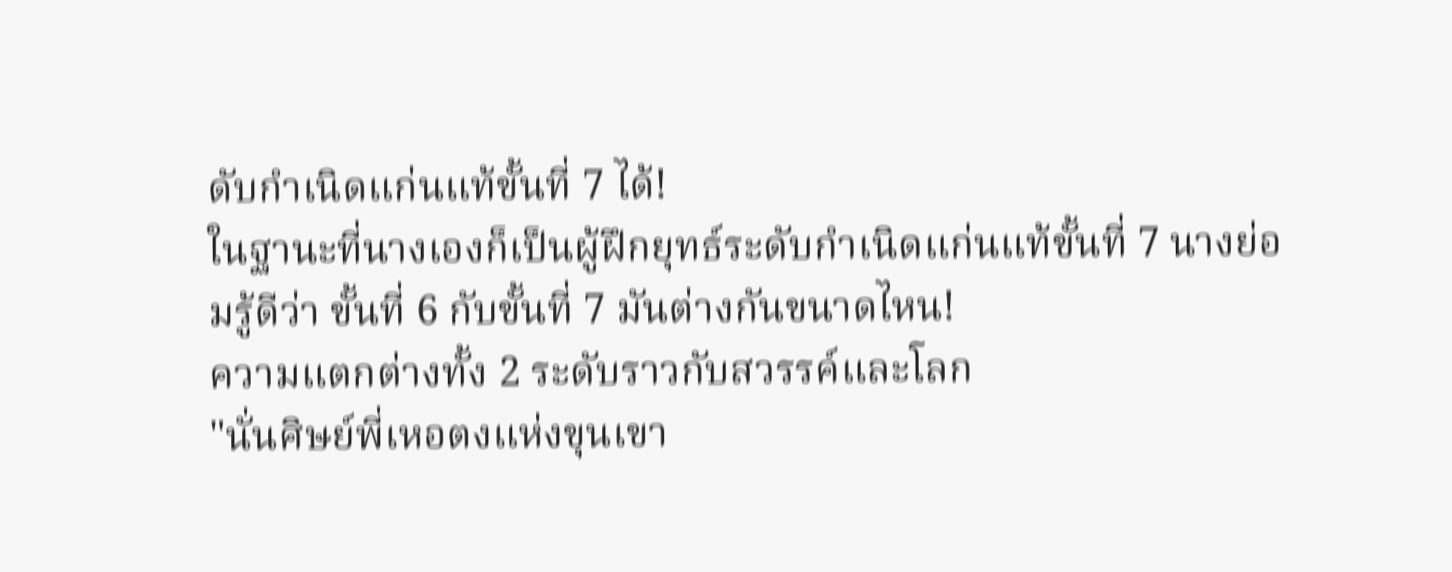ดับกำเนิดแก่นแท้ขั้นที่ 7 ได้!
ในฐานะที่นางเองก็เป็นผู้ฝึกยุทธ์ระดับกำเนิดแก่นแท้ขั้นที่ 7 นางย่อมรู้ดีว่า ขั้นที่ 6 กับขั้นที่ 7 มันต่างกันขนาดไหน!
ความแตกต่างทั้ง 2 ระดับราวกับสวรรค์และโลก
"นั่นศิษย์พี่เหอตงแห่งขุนเขา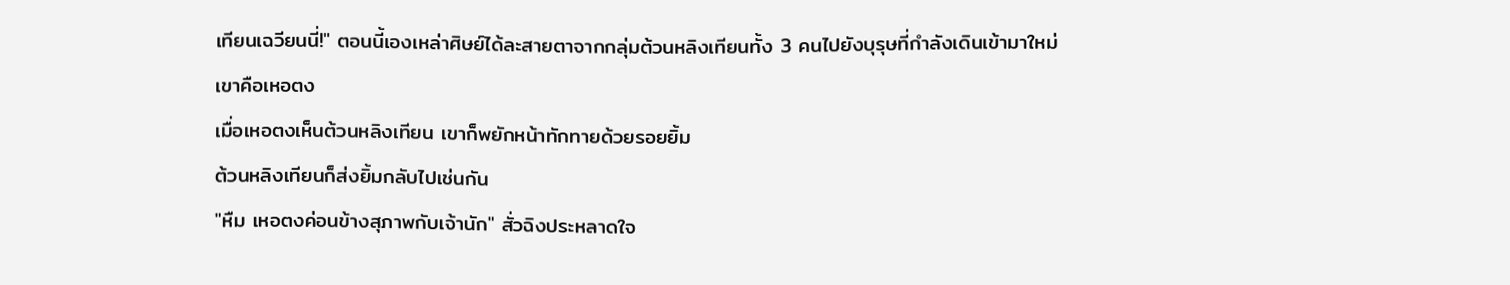เทียนเฉวียนนี่!" ตอนนี้เองเหล่าศิษย์ได้ละสายตาจากกลุ่มต้วนหลิงเทียนทั้ง 3 คนไปยังบุรุษที่กำลังเดินเข้ามาใหม่
เขาคือเหอตง
เมื่อเหอตงเห็นต้วนหลิงเทียน เขาก็พยักหน้าทักทายด้วยรอยยิ้ม
ต้วนหลิงเทียนก็ส่งยิ้มกลับไปเช่นกัน
"หืม เหอตงค่อนข้างสุภาพกับเจ้านัก" สั่วฉิงประหลาดใจ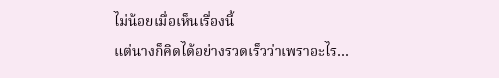ไม่น้อยเมื่อเห็นเรื่องนี้
แต่นางก็คิดได้อย่างรวดเร็วว่าเพราอะไร…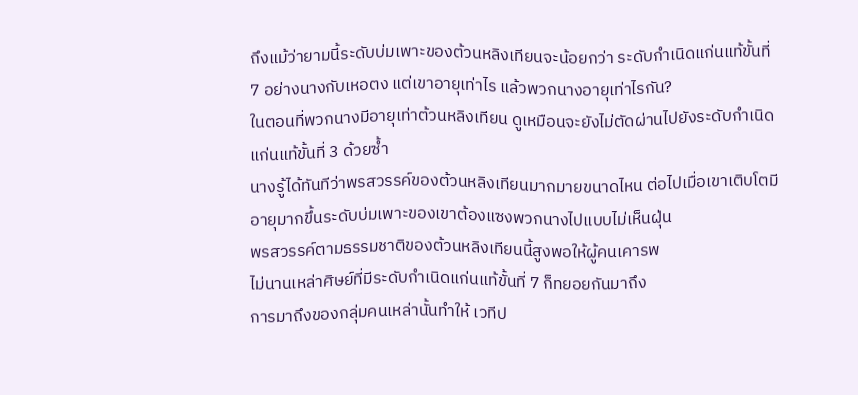ถึงแม้ว่ายามนี้ระดับบ่มเพาะของต้วนหลิงเทียนจะน้อยกว่า ระดับกำเนิดแก่นแท้ขั้นที่ 7 อย่างนางกับเหอตง แต่เขาอายุเท่าไร แล้วพวกนางอายุเท่าไรกัน?
ในตอนที่พวกนางมีอายุเท่าต้วนหลิงเทียน ดูเหมือนจะยังไม่ตัดผ่านไปยังระดับกำเนิดแก่นแท้ขั้นที่ 3 ด้วยซ้ำ
นางรู้ได้ทันทีว่าพรสวรรค์ของต้วนหลิงเทียนมากมายขนาดไหน ต่อไปเมื่อเขาเติบโตมีอายุมากขึ้นระดับบ่มเพาะของเขาต้องแซงพวกนางไปแบบไม่เห็นฝุ่น
พรสวรรค์ตามธรรมชาติของต้วนหลิงเทียนนี้สูงพอให้ผู้คนเคารพ
ไม่นานเหล่าศิษย์ที่มีระดับกำเนิดแก่นแท้ขั้นที่ 7 ก็ทยอยกันมาถึง
การมาถึงของกลุ่มคนเหล่านั้นทำให้ เวทีป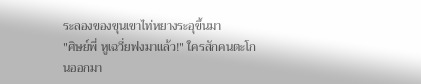ระลองของขุนเขาไท่หยางระอุขึ้นมา
"ศิษย์พี่ หูเฉวี่ยฟงมาแล้ว!" ใครสักคนตะโกนออกมา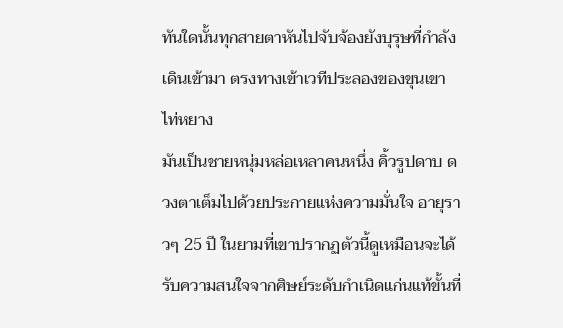ทันใดนั้นทุกสายตาหันไปจับจ้องยังบุรุษที่กำลังเดินเข้ามา ตรงทางเข้าเวทีประลองของขุนเขาไท่หยาง
มันเป็นชายหนุ่มหล่อเหลาคนหนึ่ง คิ้วรูปดาบ ดวงตาเต็มไปด้วยประกายแห่งความมั่นใจ อายุราวๆ 25 ปี ในยามที่เขาปรากฏตัวนี้ดูเหมือนจะได้รับความสนใจจากศิษย์ระดับกำเนิดแก่นแท้ขั้นที่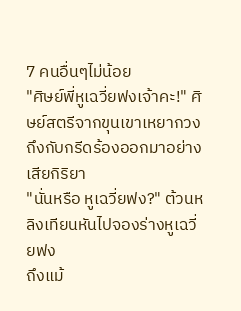7 คนอื่นๆไม่น้อย
"ศิษย์พี่หูเฉวี่ยฟงเจ้าคะ!" ศิษย์สตรีจากขุนเขาเหยากวงถึงกับกรีดร้องออกมาอย่างเสียกิริยา
"นั่นหรือ หูเฉวี่ยฟง?" ต้วนหลิงเทียนหันไปจองร่างหูเฉวี่ยฟง
ถึงแม้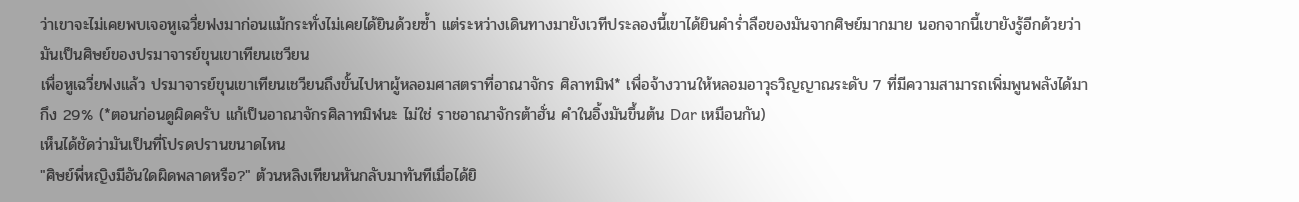ว่าเขาจะไม่เคยพบเจอหูเฉวี่ยฟงมาก่อนแม้กระทั่งไม่เคยได้ยินด้วยซ้ำ แต่ระหว่างเดินทางมายังเวทีประลองนี้เขาได้ยินคำร่ำลือของมันจากศิษย์มากมาย นอกจากนี้เขายังรู้อีกด้วยว่ามันเป็นศิษย์ของปรมาจารย์ขุนเขาเทียนเชวียน
เพื่อหูเฉวี่ยฟงแล้ว ปรมาจารย์ขุนเขาเทียนเชวียนถึงขั้นไปหาผู้หลอมศาสตราที่อาณาจักร ศิลาทมิฬ* เพื่อจ้างวานให้หลอมอาวุธวิญญาณระดับ 7 ที่มีความสามารถเพิ่มพูนพลังได้มากึง 29% (*ตอนก่อนดูผิดครับ แก้เป็นอาณาจักรศิลาทมิฬนะ ไม่ใช่ ราชอาณาจักรต้าฮั่น คำในอิ้งมันขึ้นต้น Dar เหมือนกัน)
เห็นได้ชัดว่ามันเป็นที่โปรดปรานขนาดไหน
"ศิษย์พี่หญิงมีอันใดผิดพลาดหรือ?" ต้วนหลิงเทียนหันกลับมาทันทีเมื่อได้ยิ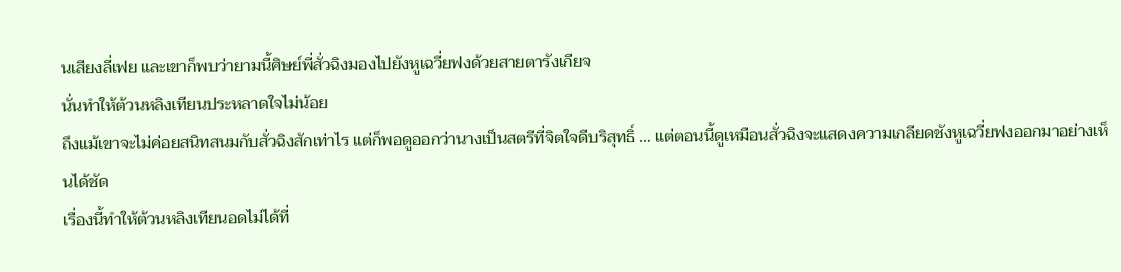นเสียงลี่เฟย และเขาก็พบว่ายามนี้ศิษย์พี่สั่วฉิงมองไปยังหูเฉวี่ยฟงด้วยสายตารังเกียจ
นั่นทำให้ต้วนหลิงเทียนประหลาดใจไม่น้อย
ถึงแม้เขาจะไม่ค่อยสนิทสนมกับสั่วฉิงสักเท่าไร แต่ก็พอดูออกว่านางเป็นสตรีที่จิตใจดีบริสุทธิ์ … แต่ตอนนี้ดูเหมือนสั่วฉิงจะแสดงความเกลียดชังหูเฉวี่ยฟงออกมาอย่างเห็นได้ชัด
เรื่องนี้ทำให้ต้วนหลิงเทียนอดไม่ได้ที่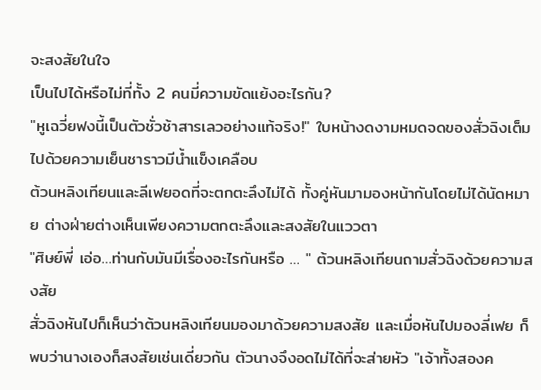จะสงสัยในใจ
เป็นไปได้หรือไม่ที่ทั้ง 2 คนมี่ความขัดแย้งอะไรกัน?
"หูเฉวี่ยฟงนี้เป็นตัวชั่วช้าสารเลวอย่างแท้จริง!" ใบหน้างดงามหมดจดของสั่วฉิงเต็มไปด้วยความเย็นชาราวมีน้ำแข็งเคลือบ
ต้วนหลิงเทียนและลีเฟยอดที่จะตกตะลึงไม่ได้ ทั้งคู่หันมามองหน้ากันโดยไม่ได้นัดหมาย ต่างฝ่ายต่างเห็นเพียงความตกตะลึงและสงสัยในแววตา
"ศิษย์พี่ เอ่อ…ท่านกับมันมีเรื่องอะไรกันหรือ … " ต้วนหลิงเทียนถามสั่วฉิงด้วยความสงสัย
สั่วฉิงหันไปก็เห็นว่าต้วนหลิงเทียนมองมาด้วยความสงสัย และเมื่อหันไปมองลี่เฟย ก็พบว่านางเองก็สงสัยเช่นเดี่ยวกัน ตัวนางจึงอดไม่ได้ที่จะส่ายหัว "เจ้าทั้งสองค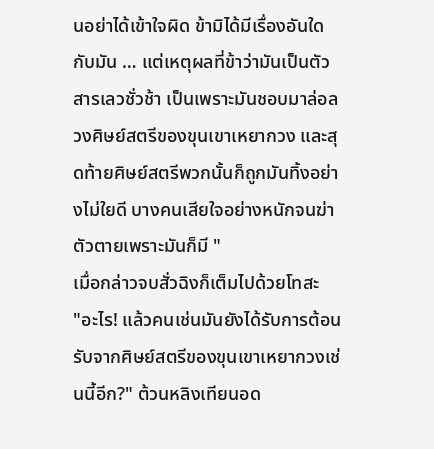นอย่าได้เข้าใจผิด ข้ามิได้มีเรื่องอันใดกับมัน … แต่เหตุผลที่ข้าว่ามันเป็นตัวสารเลวชั่วช้า เป็นเพราะมันชอบมาล่อลวงศิษย์สตรีของขุนเขาเหยากวง และสุดท้ายศิษย์สตรีพวกนั้นก็ถูกมันทิ้งอย่างไม่ใยดี บางคนเสียใจอย่างหนักจนฆ่าตัวตายเพราะมันก็มี "
เมื่อกล่าวจบสั่วฉิงก็เต็มไปด้วยโทสะ
"อะไร! แล้วคนเช่นมันยังได้รับการต้อนรับจากศิษย์สตรีของขุนเขาเหยากวงเช่นนี้อีก?" ต้วนหลิงเทียนอด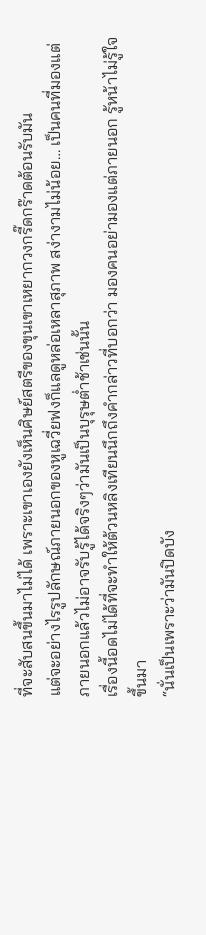ที่จะสับสนขึ้นมาไม่ได้ เพราะเขาเองยังเห็นศิษย์สตรีของขุนเขาเหยากวงกรี๊ดกร๊าดต้อนรับมัน
แต่จะอย่างไรรูปลักษณ์ภายนอกของหูเฉวี่ยฟงก็แลดูหล่อเหลาสุภาพ สง่างามไม่น้อย… เป็นคนที่มองแต่ภายนอกแล้วไม่อาจรับรู้ได้จริงๆว่ามันเป็นบุรุษต่ำช้าเช่นนั้น
เรื่องนี้อดไม่ได้ที่จะทำให้ต้วนหลิงเทียนนึกถึงคำกล่าวที่บอกว่า มองคนอย่ามองแต่ภายนอก รู้หน้าไม่รู้ใจ ขึ้นมา
“นั่นเป็นเพราะว่ามันปิดบัง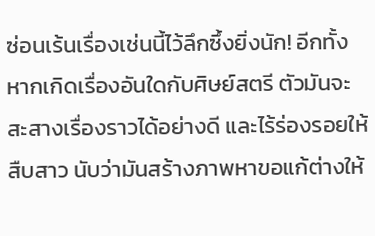ซ่อนเร้นเรื่องเช่นนี้ไว้ลึกซึ้งยิ่งนัก! อีกทั้งหากเกิดเรื่องอันใดกับศิษย์สตรี ตัวมันจะสะสางเรื่องราวได้อย่างดี และไร้ร่องรอยให้สืบสาว นับว่ามันสร้างภาพหาขอแก้ต่างให้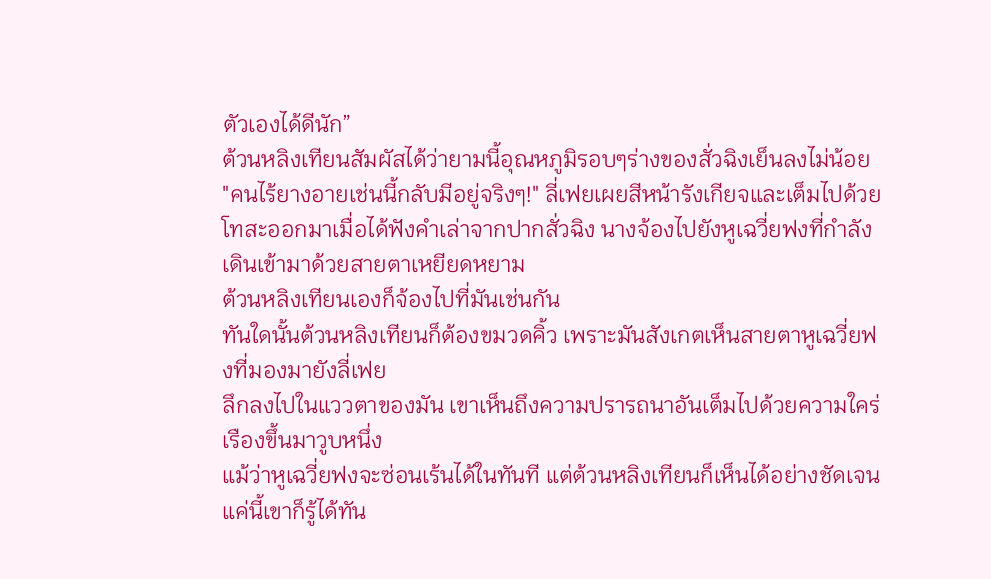ตัวเองได้ดีนัก”
ต้วนหลิงเทียนสัมผัสได้ว่ายามนี้อุณหภูมิรอบๆร่างของสั่วฉิงเย็นลงไม่น้อย
"คนไร้ยางอายเช่นนี้กลับมีอยู่จริงๆ!" ลี่เฟยเผยสีหน้ารังเกียจและเต็มไปด้วยโทสะออกมาเมื่อได้ฟังคำเล่าจากปากสั่วฉิง นางจ้องไปยังหูเฉวี่ยฟงที่กำลังเดินเข้ามาด้วยสายตาเหยียดหยาม
ต้วนหลิงเทียนเองก็จ้องไปที่มันเช่นกัน
ทันใดนั้นต้วนหลิงเทียนก็ต้องขมวดคิ้ว เพราะมันสังเกตเห็นสายตาหูเฉวี่ยฟงที่มองมายังลี่เฟย
ลึกลงไปในแววตาของมัน เขาเห็นถึงความปรารถนาอันเต็มไปด้วยความใคร่ เรืองขึ้นมาวูบหนึ่ง
แม้ว่าหูเฉวี่ยฟงจะซ่อนเร้นได้ในทันที แต่ต้วนหลิงเทียนก็เห็นได้อย่างชัดเจน แค่นี้เขาก็รู้ได้ทัน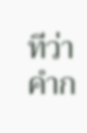ทีว่าคำก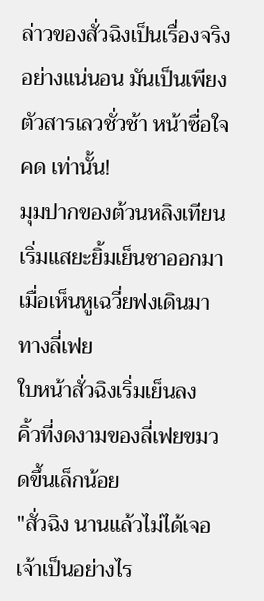ล่าวของสั่วฉิงเป็นเรื่องจริงอย่างแน่นอน มันเป็นเพียงตัวสารเลวชั่วช้า หน้าซื่อใจคด เท่านั้น!
มุมปากของต้วนหลิงเทียนเริ่มแสยะยิ้มเย็นชาออกมา เมื่อเห็นหูเฉวี่ยฟงเดินมาทางลี่เฟย
ใบหน้าสั่วฉิงเริ่มเย็นลง
คิ้วที่งดงามของลี่เฟยขมวดขึ้นเล็กน้อย
"สั่วฉิง นานแล้วไม่ได้เจอ เจ้าเป็นอย่างไร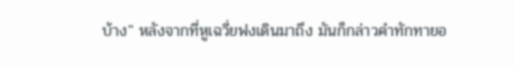บ้าง" หลังจากที่หูเฉวี่ยฟงเดินมาถึง มันก็กล่าวคำทักทายอ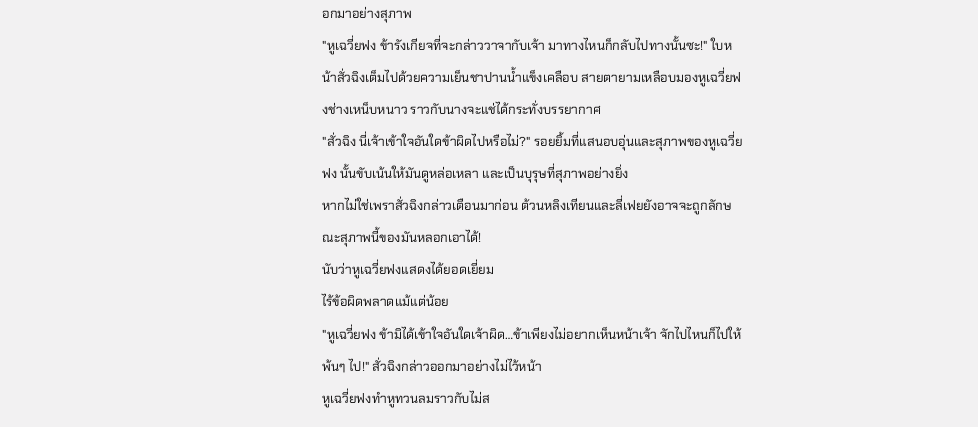อกมาอย่างสุภาพ
"หูเฉวี่ยฟง ข้ารังเกียจที่จะกล่าววาจากับเจ้า มาทางไหนก็กลับไปทางนั้นซะ!" ใบหน้าสั่วฉิงเต็มไปด้วยความเย็นชาปานน้ำแข็งเคลือบ สายตายามเหลือบมองหูเฉวี่ยฟงช่างเหน็บหนาว ราวกับนางจะแช่ได้กระทั่งบรรยากาศ
"สั่วฉิง นี่เจ้าเข้าใจอันใดข้าผิดไปหรือไม่?" รอยยิ้มที่แสนอบอุ่นและสุภาพของหูเฉวี่ยฟง นั้นขับเน้นให้มันดูหล่อเหลา และเป็นบุรุษที่สุภาพอย่างยิ่ง
หากไม่ใช่เพราสั่วฉิงกล่าวเตือนมาก่อน ต้วนหลิงเทียนและลี่เฟยยังอาจจะถูกลักษณะสุภาพนี้ของมันหลอกเอาได้!
นับว่าหูเฉวี่ยฟงแสดงได้ยอดเยี่ยม
ไร้ข้อผิดพลาดแม้แต่น้อย
"หูเฉวี่ยฟง ข้ามิได้เข้าใจอันใดเจ้าผิด…ข้าเพียงไม่อยากเห็นหน้าเจ้า จักไปไหนก็ไปให้พ้นๆ ไป!" สั่วฉิงกล่าวออกมาอย่างไม่ไว้หน้า
หูเฉวี่ยฟงทำหูทวนลมราวกับไม่ส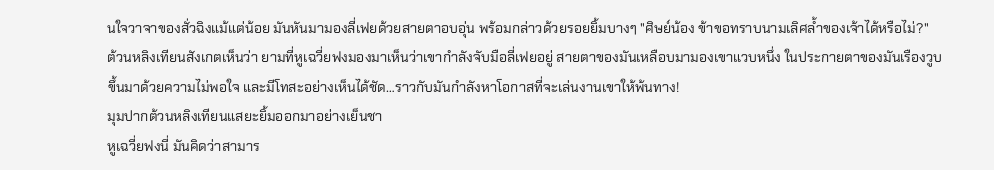นใจวาจาของสั่วฉิงแม้แต่น้อย มันหันมามองลี่เฟยด้วยสายตาอบอุ่น พร้อมกล่าวด้วยรอยยิ้มบางๆ "ศิษย์น้อง ข้าขอทราบนามเลิศล้ำของเจ้าได้หรือไม่?"
ต้วนหลิงเทียนสังเกตเห็นว่า ยามที่หูเฉวี่ยฟงมองมาเห็นว่าเขากำลังจับมือลี่เฟยอยู่ สายตาของมันเหลือบมามองเขาแวบหนึ่ง ในประกายตาของมันเรืองวูบขึ้นมาด้วยความไม่พอใจ และมีโทสะอย่างเห็นได้ชัด…ราวกับมันกำลังหาโอกาสที่จะเล่นงานเขาให้พ้นทาง!
มุมปากต้วนหลิงเทียนแสยะยิ้มออกมาอย่างเย็นชา
หูเฉวี่ยฟงนี่ มันคิดว่าสามาร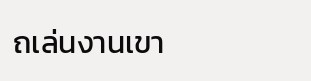ถเล่นงานเขา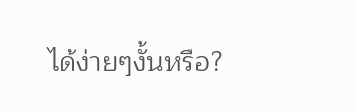ได้ง่ายๆงั้นหรือ?